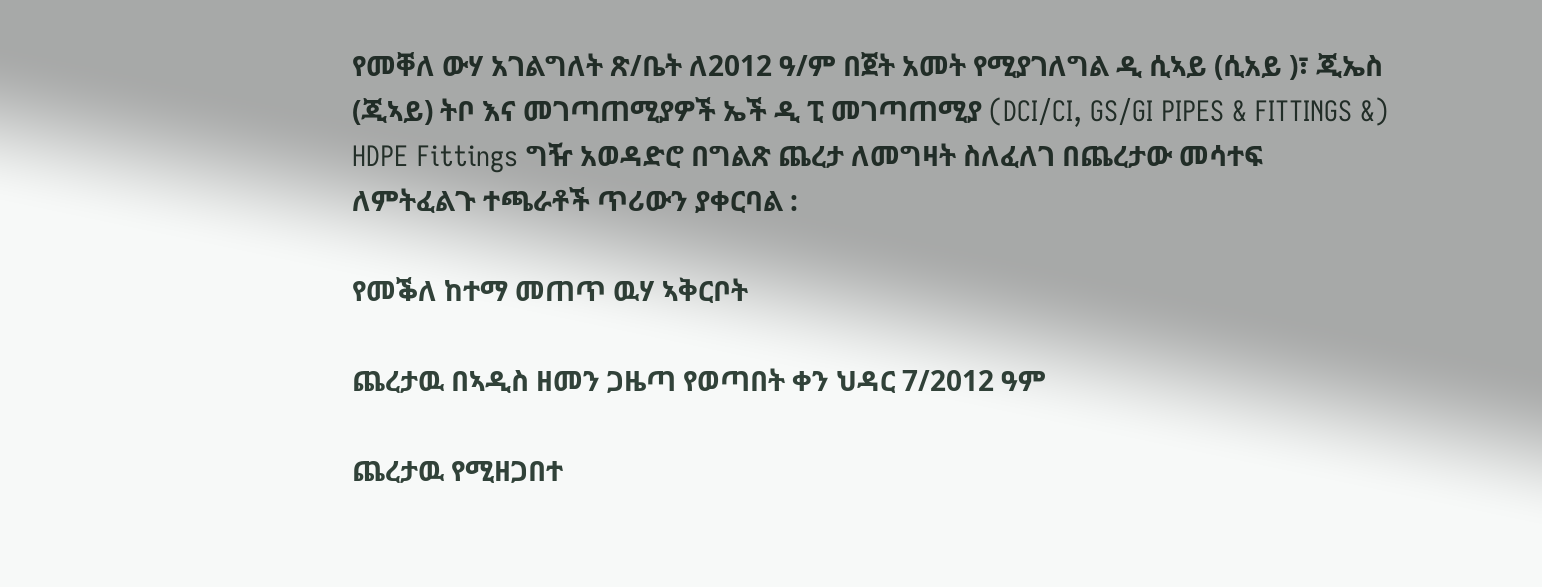የመቐለ ውሃ አገልግለት ጽ/ቤት ለ2012 ዓ/ም በጀት አመት የሚያገለግል ዲ ሲኣይ (ሲአይ )፣ ጂኤስ (ጂኣይ) ትቦ እና መገጣጠሚያዎች ኤች ዲ ፒ መገጣጠሚያ (DCI/CI, GS/GI PIPES & FITTINGS &) HDPE Fittings ግዥ አወዳድሮ በግልጽ ጨረታ ለመግዛት ስለፈለገ በጨረታው መሳተፍ ለምትፈልጉ ተጫራቶች ጥሪውን ያቀርባል :

የመቕለ ከተማ መጠጥ ዉሃ ኣቅርቦት

ጨረታዉ በኣዲስ ዘመን ጋዜጣ የወጣበት ቀን ህዳር 7/2012 ዓም

ጨረታዉ የሚዘጋበተ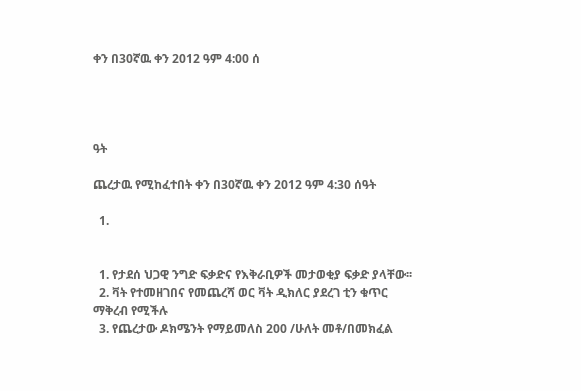ቀን በ30ኛዉ ቀን 2012 ዓም 4:00 ሰ




ዓት

ጨረታዉ የሚከፈተበት ቀን በ30ኛዉ ቀን 2012 ዓም 4:30 ሰዓት

  1.


  1. የታደሰ ህጋዊ ንግድ ፍቃድና የእቅራቢዎች መታወቂያ ፍቃድ ያላቸው፡፡
  2. ቫት የተመዘገበና የመጨረሻ ወር ቫት ዲክለር ያደረገ ቲን ቁጥር ማቅረብ የሚችሉ
  3. የጨረታው ዶክሜንት የማይመለስ 200 /ሁለት መቶ/በመክፈል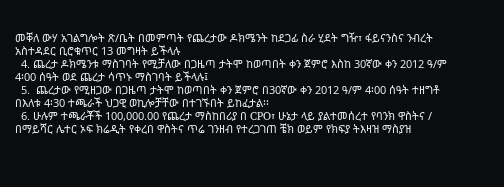መቐለ ውሃ አገልግሎት ጽ/ቤት በመምጣት የጨረታው ዶክሜንት ከደጋፊ ስራ ሂደት ግዥ፣ ፋይናንስና ንብረት አስተዳደር ቢሮቁጥር 13 መግዛት ይችላሉ
  4. ጨረታ ዶክሜንቱ ማስገባት የሚቻለው በጋዜጣ ታትሞ ከወጣበት ቀን ጀምሮ እስከ 30ኛው ቀን 2012 ዓ/ም 4፡00 ሰዓት ወደ ጨረታ ሳጥኑ ማስገባት ይችላሉ፤
  5.  ጨረታው የሚዘጋው በጋዜጣ ታትሞ ከወጣበት ቀን ጀምሮ በ30ኛው ቀን 2012 ዓ/ም 4፡00 ሰዓት ተዘግቶ በእለቱ 4፡30 ተጫራች ህጋዊ ወኪሎቻቸው በተገኙበት ይከፈታል፡፡
  6. ሁሉም ተጫራቾች 100,000.00 የጨረታ ማስከበሪያ በ CPO፣ ሁኔታ ላይ ያልተመሰረተ የባንክ ዋስትና / በማይሻር ሌተር ኦፍ ክሬዲት የቀረበ ዋስትና ጥሬ ገንዘብ የተረጋገጠ ቼክ ወይም የክፍያ ትእዛዝ ማስያዝ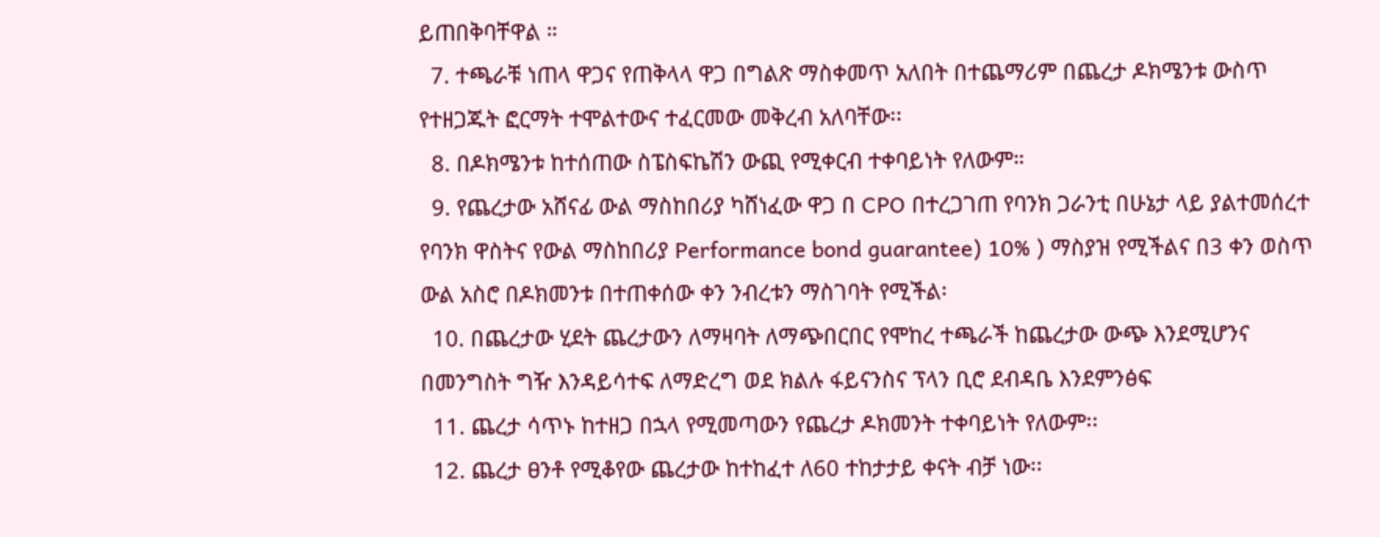ይጠበቅባቸዋል ።
  7. ተጫራቹ ነጠላ ዋጋና የጠቅላላ ዋጋ በግልጽ ማስቀመጥ አለበት በተጨማሪም በጨረታ ዶክሜንቱ ውስጥ የተዘጋጁት ፎርማት ተሞልተውና ተፈርመው መቅረብ አለባቸው፡፡
  8. በዶክሜንቱ ከተሰጠው ስፔስፍኬሽን ውጪ የሚቀርብ ተቀባይነት የለውም።
  9. የጨረታው አሸናፊ ውል ማስከበሪያ ካሸነፈው ዋጋ በ CPO በተረጋገጠ የባንክ ጋራንቲ በሁኔታ ላይ ያልተመሰረተ የባንክ ዋስትና የውል ማስከበሪያ Performance bond guarantee) 10% ) ማስያዝ የሚችልና በ3 ቀን ወስጥ ውል አስሮ በዶክመንቱ በተጠቀሰው ቀን ንብረቱን ማስገባት የሚችል፡
  10. በጨረታው ሂደት ጨረታውን ለማዛባት ለማጭበርበር የሞከረ ተጫራች ከጨረታው ውጭ እንደሚሆንና በመንግስት ግዥ እንዳይሳተፍ ለማድረግ ወደ ክልሉ ፋይናንስና ፕላን ቢሮ ደብዳቤ እንደምንፅፍ
  11. ጨረታ ሳጥኑ ከተዘጋ በኋላ የሚመጣውን የጨረታ ዶክመንት ተቀባይነት የለውም፡፡
  12. ጨረታ ፀንቶ የሚቆየው ጨረታው ከተከፈተ ለ60 ተከታታይ ቀናት ብቻ ነው፡፡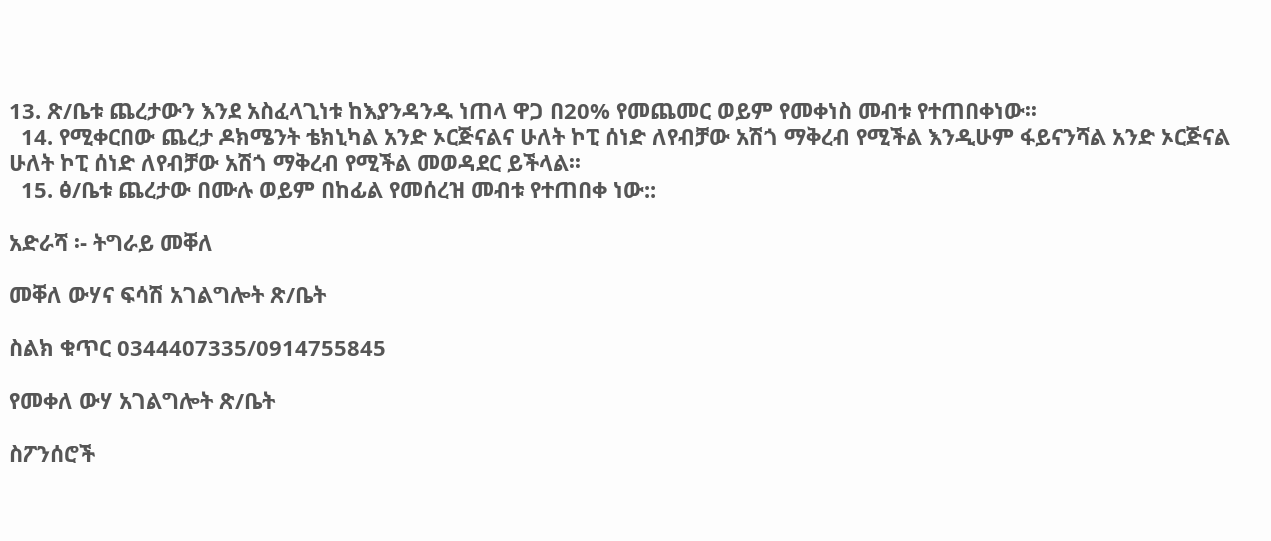13. ጽ/ቤቱ ጨረታውን እንደ አስፈላጊነቱ ከእያንዳንዱ ነጠላ ዋጋ በ20% የመጨመር ወይም የመቀነስ መብቱ የተጠበቀነው፡፡
  14. የሚቀርበው ጨረታ ዶክሜንት ቴክኒካል አንድ ኦርጅናልና ሁለት ኮፒ ሰነድ ለየብቻው አሽጎ ማቅረብ የሚችል እንዲሁም ፋይናንሻል አንድ ኦርጅናል ሁለት ኮፒ ሰነድ ለየብቻው አሽጎ ማቅረብ የሚችል መወዳደር ይችላል፡፡
  15. ፅ/ቤቱ ጨረታው በሙሉ ወይም በከፊል የመሰረዝ መብቱ የተጠበቀ ነው::

አድራሻ ፡- ትግራይ መቐለ

መቐለ ውሃና ፍሳሽ አገልግሎት ጽ/ቤት

ስልክ ቁጥር 0344407335/0914755845

የመቀለ ውሃ አገልግሎት ጽ/ቤት

ስፖንሰሮች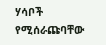ሃሳቦች የሚሰራጩባቸው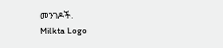መንገዶች.
Milkta Logo